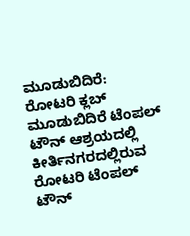ಮೂಡುಬಿದಿರೆ: ರೋಟರಿ ಕ್ಲಬ್ ಮೂಡುಬಿದಿರೆ ಟೆಂಪಲ್ ಟೌನ್ ಆಶ್ರಯದಲ್ಲಿ ಕೀರ್ತಿನಗರದಲ್ಲಿರುವ ರೋಟರಿ ಟೆಂಪಲ್ ಟೌನ್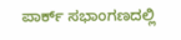ಪಾರ್ಕ್ ಸಭಾಂಗಣದಲ್ಲಿ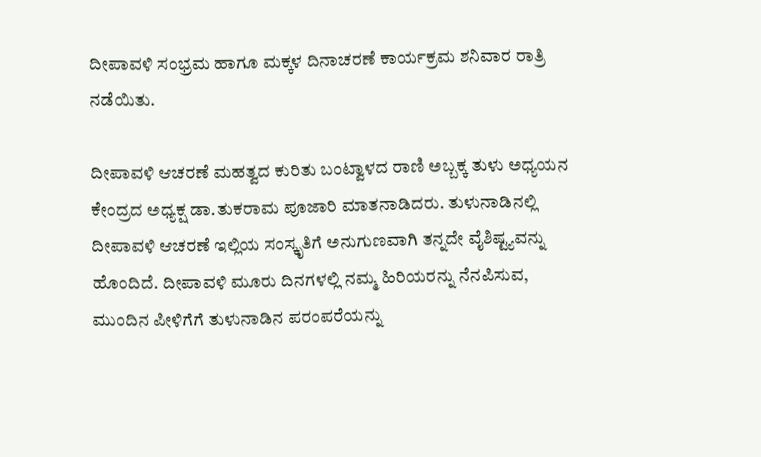ದೀಪಾವಳಿ ಸಂಭ್ರಮ ಹಾಗೂ ಮಕ್ಕಳ ದಿನಾಚರಣೆ ಕಾರ್ಯಕ್ರಮ ಶನಿವಾರ ರಾತ್ರಿ ನಡೆಯಿತು.

ದೀಪಾವಳಿ ಆಚರಣೆ ಮಹತ್ವದ ಕುರಿತು ಬಂಟ್ವಾಳದ ರಾಣಿ ಅಬ್ಬಕ್ಕ ತುಳು ಅಧ್ಯಯನ ಕೇಂದ್ರದ ಅಧ್ಯಕ್ಷ ಡಾ.ತುಕರಾಮ ಪೂಜಾರಿ ಮಾತನಾಡಿದರು. ತುಳುನಾಡಿನಲ್ಲಿ ದೀಪಾವಳಿ ಆಚರಣೆ ಇಲ್ಲಿಯ ಸಂಸ್ಕೃತಿಗೆ ಅನುಗುಣವಾಗಿ ತನ್ನದೇ ವೈಶಿಷ್ಟ್ಯವನ್ನು ಹೊಂದಿದೆ. ದೀಪಾವಳಿ ಮೂರು ದಿನಗಳಲ್ಲಿ ನಮ್ಮ ಹಿರಿಯರನ್ನು ನೆನಪಿಸುವ, ಮುಂದಿನ ಪೀಳಿಗೆಗೆ ತುಳುನಾಡಿನ ಪರಂಪರೆಯನ್ನು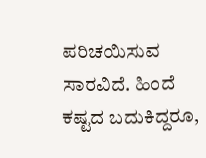ಪರಿಚಯಿಸುವ ಸಾರವಿದೆ. ಹಿಂದೆ ಕಷ್ಟದ ಬದುಕಿದ್ದರೂ,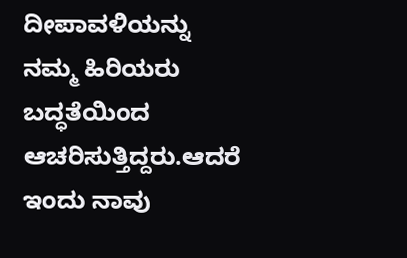ದೀಪಾವಳಿಯನ್ನು ನಮ್ಮ ಹಿರಿಯರು ಬದ್ಧತೆಯಿಂದ ಆಚರಿಸುತ್ತಿದ್ದರು.ಆದರೆ ಇಂದು ನಾವು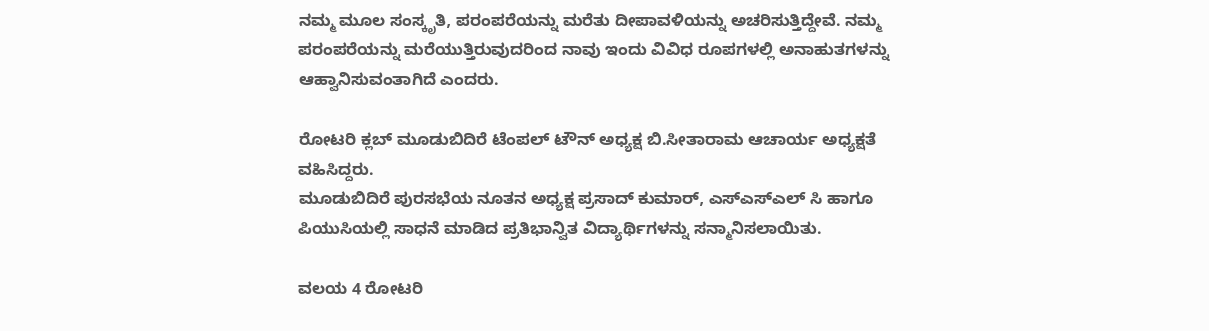ನಮ್ಮ ಮೂಲ ಸಂಸ್ಕೃತಿ, ಪರಂಪರೆಯನ್ನು ಮರೆತು ದೀಪಾವಳಿಯನ್ನು ಅಚರಿಸುತ್ತಿದ್ದೇವೆ. ನಮ್ಮ ಪರಂಪರೆಯನ್ನು ಮರೆಯುತ್ತಿರುವುದರಿಂದ ನಾವು ಇಂದು ವಿವಿಧ ರೂಪಗಳಲ್ಲಿ ಅನಾಹುತಗಳನ್ನು ಆಹ್ವಾನಿಸುವಂತಾಗಿದೆ ಎಂದರು.

ರೋಟರಿ ಕ್ಲಬ್ ಮೂಡುಬಿದಿರೆ ಟೆಂಪಲ್ ಟೌನ್ ಅಧ್ಯಕ್ಷ ಬಿ.ಸೀತಾರಾಮ ಆಚಾರ್ಯ ಅಧ್ಯಕ್ಷತೆ ವಹಿಸಿದ್ದರು.
ಮೂಡುಬಿದಿರೆ ಪುರಸಭೆಯ ನೂತನ ಅಧ್ಯಕ್ಷ ಪ್ರಸಾದ್ ಕುಮಾರ್, ಎಸ್ಎಸ್ಎಲ್ ಸಿ ಹಾಗೂ ಪಿಯುಸಿಯಲ್ಲಿ ಸಾಧನೆ ಮಾಡಿದ ಪ್ರತಿಭಾನ್ವಿತ ವಿದ್ಯಾರ್ಥಿಗಳನ್ನು ಸನ್ಮಾನಿಸಲಾಯಿತು.

ವಲಯ 4 ರೋಟರಿ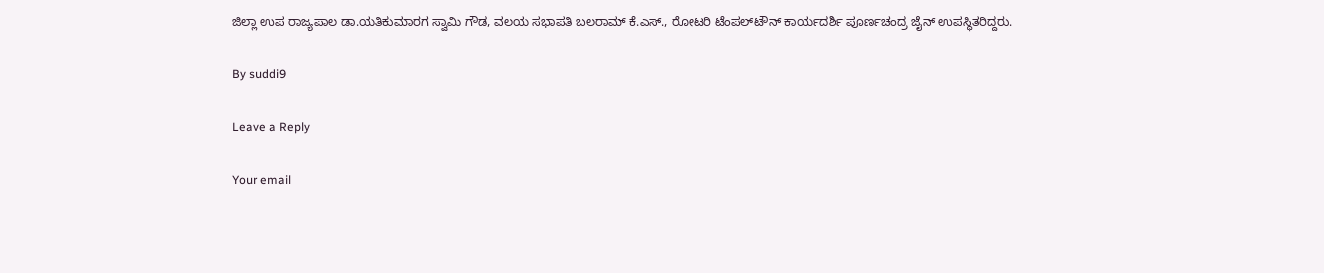ಜಿಲ್ಲಾ ಉಪ ರಾಜ್ಯಪಾಲ ಡಾ.ಯತಿಕುಮಾರಗ ಸ್ವಾಮಿ ಗೌಡ, ವಲಯ ಸಭಾಪತಿ ಬಲರಾಮ್ ಕೆ.ಎಸ್., ರೋಟರಿ ಟೆಂಪಲ್‌ಟೌನ್ ಕಾರ್ಯದರ್ಶಿ ಪೂರ್ಣಚಂದ್ರ ಜೈನ್ ಉಪಸ್ಥಿತರಿದ್ದರು.

By suddi9

Leave a Reply

Your email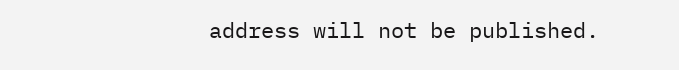address will not be published.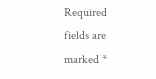Required fields are marked *